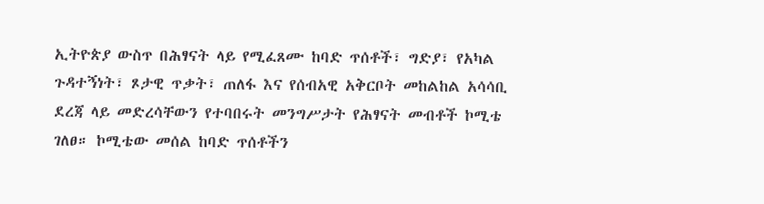ኢትዮጵያ ውስጥ በሕፃናት ላይ የሚፈጸሙ ከባድ ጥሰቶች፣ ግድያ፣ የአካል ጉዳተኝነት፣ ጾታዊ ጥቃት፣ ጠለፋ እና የሰብአዊ አቅርቦት መከልከል አሳሳቢ ደረጃ ላይ መድረሳቸውን የተባበሩት መንግሥታት የሕፃናት መብቶች ኮሚቴ ገለፀ። ኮሚቴው መሰል ከባድ ጥሰቶችን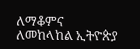ለማቆምና ለመከላከል ኢትዮጵያ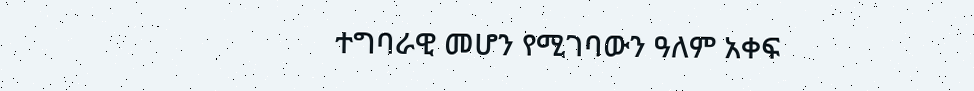ተግባራዊ መሆን የሚገባውን ዓለም አቀፍ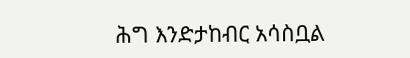ሕግ እንድታከብር አሳስቧል